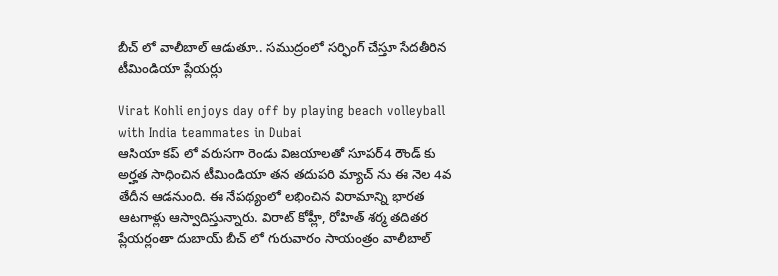బీచ్ లో వాలీబాల్ ఆడుతూ.. సముద్రంలో సర్ఫింగ్ చేస్తూ సేదతీరిన టీమిండియా ప్లేయర్లు

Virat Kohli enjoys day off by playing beach volleyball with India teammates in Dubai
ఆసియా కప్ లో వరుసగా రెండు విజయాలతో సూపర్4 రౌండ్ కు అర్హత సాధించిన టీమిండియా తన తదుపరి మ్యాచ్ ను ఈ నెల 4వ తేదీన ఆడనుంది. ఈ నేపథ్యంలో లభించిన విరామాన్ని భారత ఆటగాళ్లు ఆస్వాదిస్తున్నారు. విరాట్ కోహ్లీ, రోహిత్ శర్మ తదితర ప్లేయర్లంతా దుబాయ్ బీచ్ లో గురువారం సాయంత్రం వాలీబాల్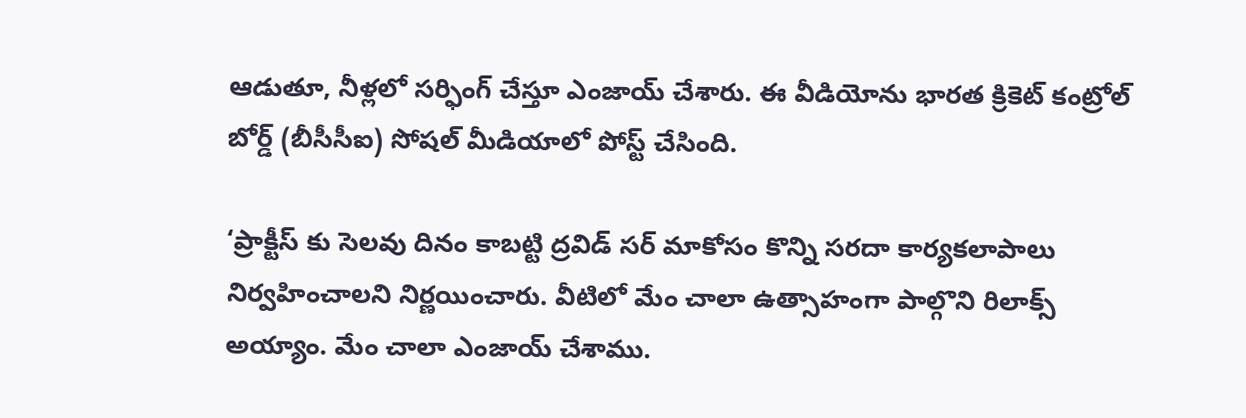ఆడుతూ, నీళ్లలో సర్ఫింగ్ చేస్తూ ఎంజాయ్ చేశారు. ఈ వీడియోను భారత క్రికెట్ కంట్రోల్ బోర్డ్ (బీసీసీఐ) సోషల్ మీడియాలో పోస్ట్ చేసింది.

‘ప్రాక్టీస్ కు సెలవు దినం కాబట్టి ద్రవిడ్ సర్ మాకోసం కొన్ని సరదా కార్యకలాపాలు నిర్వహించాలని నిర్ణయించారు. వీటిలో మేం చాలా ఉత్సాహంగా పాల్గొని రిలాక్స్ అయ్యాం. మేం చాలా ఎంజాయ్ చేశాము.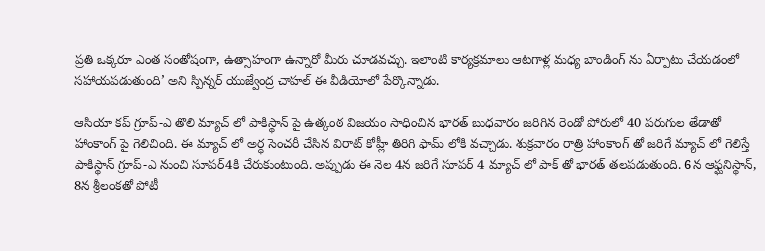ప్రతి ఒక్కరూ ఎంత సంతోషంగా, ఉత్సాహంగా ఉన్నారో మీరు చూడవచ్చు. ఇలాంటి కార్యక్రమాలు ఆటగాళ్ల మధ్య బాండింగ్ ను ఏర్పాటు చేయడంలో సహాయపడుతుంది’ అని స్పిన్నర్ యుజ్వేంద్ర చాహల్ ఈ వీడియోలో పేర్కొన్నాడు.

ఆసియా కప్ గ్రూప్-ఎ తొలి మ్యాచ్ లో పాకిస్థాన్ పై ఉత్కంఠ విజయం సాధించిన భారత్ బుధవారం జరిగిన రెండో పోరులో 40 పరుగుల తేడాతో హాంకాంగ్ పై గెలిచింది. ఈ మ్యాచ్ లో అర్ధ సెంచరీ చేసిన విరాట్ కోహ్లీ తిరిగి ఫామ్ లోకి వచ్చాడు. శుక్రవారం రాత్రి హాంకాంగ్ తో జరిగే మ్యాచ్ లో గెలిస్తే పాకిస్థాన్ గ్రూప్-ఎ నుంచి సూపర్4కి చేరుకుంటుంది. అప్పుడు ఈ నెల 4న జరిగే సూపర్ 4 మ్యాచ్ లో పాక్ తో భారత్ తలపడుతుంది. 6న ఆఫ్ఘనిస్థాన్, 8న శ్రీలంకతో పోటీ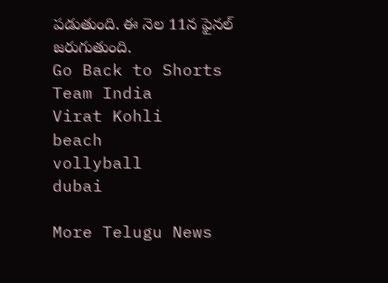పడుతుంది. ఈ నెల 11న ఫైనల్ జరుగుతుంది.
Go Back to Shorts
Team India
Virat Kohli
beach
vollyball
dubai

More Telugu News